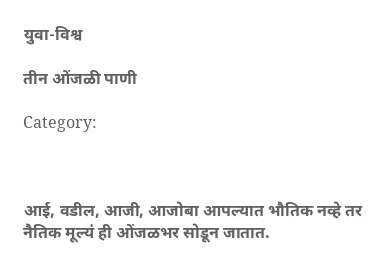युवा-विश्व

तीन ओंजळी पाणी

Category:



आई, वडील, आजी, आजोबा आपल्यात भौतिक नव्हे तर नैतिक मूल्यं ही ओंजळभर सोडून जातात.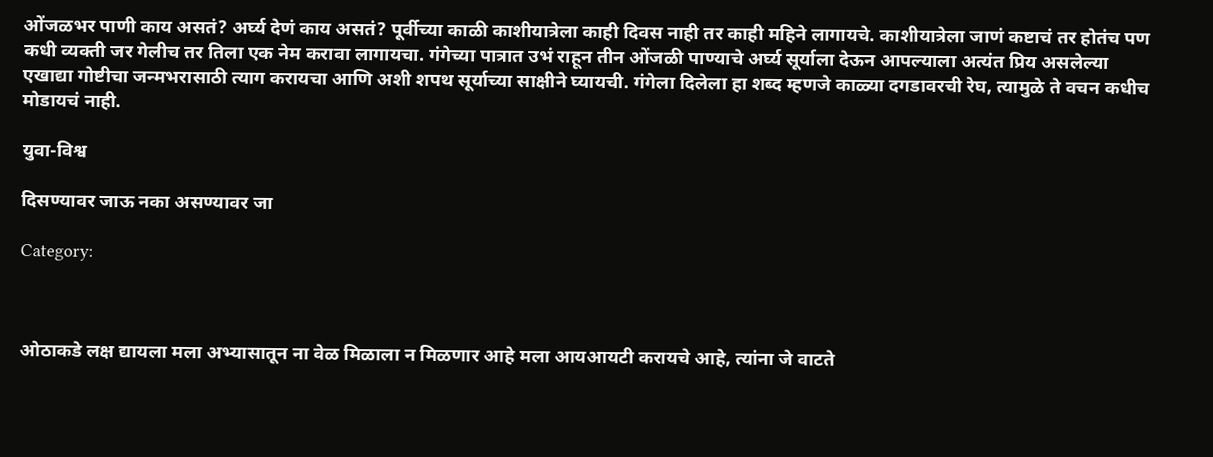ओंजळभर पाणी काय असतं? अर्घ्य देणं काय असतं? पूर्वीच्या काळी काशीयात्रेला काही दिवस नाही तर काही महिने लागायचे. काशीयात्रेला जाणं कष्टाचं तर होतंच पण कधी व्यक्ती जर गेलीच तर तिला एक नेम करावा लागायचा. गंगेच्या पात्रात उभं राहून तीन ओंजळी पाण्याचे अर्घ्य सूर्याला देऊन आपल्याला अत्यंत प्रिय असलेल्या एखाद्या गोष्टीचा जन्मभरासाठी त्याग करायचा आणि अशी शपथ सूर्याच्या साक्षीने घ्यायची. गंगेला दिलेला हा शब्द म्हणजे काळ्या दगडावरची रेघ, त्यामुळे ते वचन कधीच मोडायचं नाही.

युवा-विश्व

दिसण्यावर जाऊ नका असण्यावर जा

Category:



ओठाकडे लक्ष द्यायला मला अभ्यासातून ना वेळ मिळाला न मिळणार आहे मला आयआयटी करायचे आहे, त्यांना जे वाटते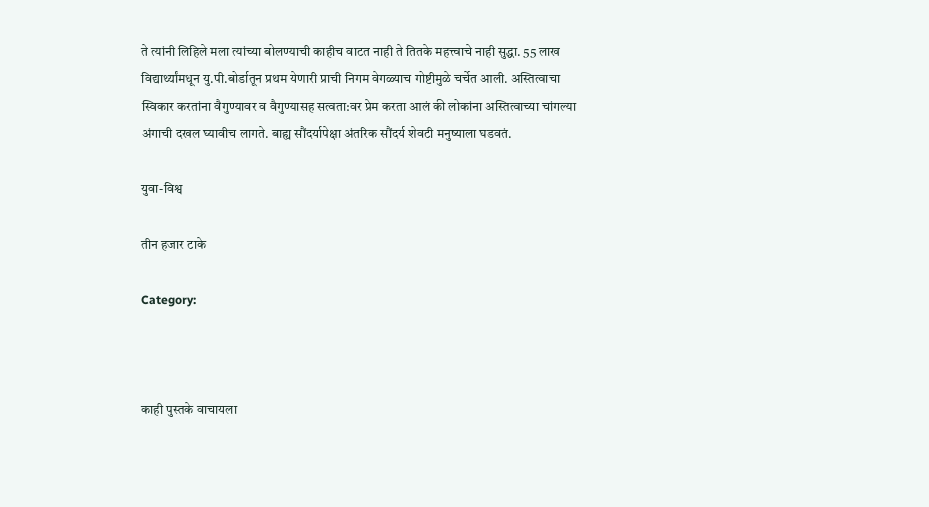ते त्यांनी लिहिले मला त्यांच्या बोलण्याची काहीच वाटत नाही ते तितके महत्त्वाचे नाही सुद्धा. 55 लाख विद्यार्थ्यांमधून यु.पी.बोर्डातून प्रथम येणारी प्राची निगम वेगळ्याच गोष्टीमुळे चर्चेत आली. अस्तित्वाचा स्विकार करतांना वैगुण्यावर व वैगुण्यासह सत्वता:वर प्रेम करता आलं की लोकांना अस्तित्वाच्या चांगल्या अंगाची दखल घ्यावीच लागते. बाह्य सौंदर्यापेक्षा अंतरिक सौंदर्य शेवटी मनुष्याला घडवतं.

युवा-विश्व

तीन हजार टाके

Category:



काही पुस्तके वाचायला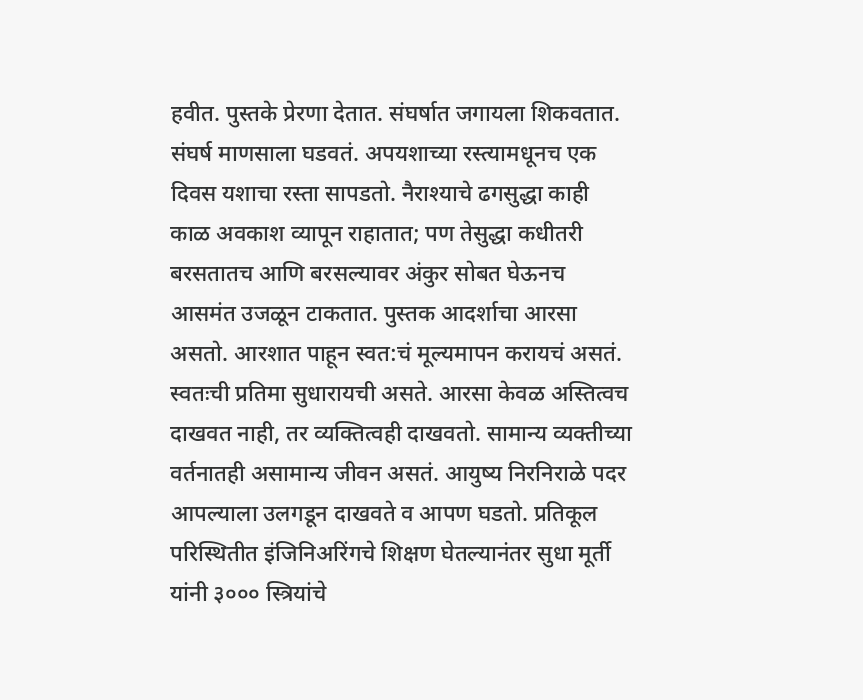हवीत. पुस्तके प्रेरणा देतात. संघर्षात जगायला शिकवतात. संघर्ष माणसाला घडवतं. अपयशाच्या रस्त्यामधूनच एक दिवस यशाचा रस्ता सापडतो. नैराश्याचे ढगसुद्धा काही काळ अवकाश व्यापून राहातात; पण तेसुद्धा कधीतरी बरसतातच आणि बरसल्यावर अंकुर सोबत घेऊनच आसमंत उजळून टाकतात. पुस्तक आदर्शाचा आरसा असतो. आरशात पाहून स्वत:चं मूल्यमापन करायचं असतं. स्वतःची प्रतिमा सुधारायची असते. आरसा केवळ अस्तित्वच दाखवत नाही, तर व्यक्तित्वही दाखवतो. सामान्य व्यक्तीच्या वर्तनातही असामान्य जीवन असतं. आयुष्य निरनिराळे पदर आपल्याला उलगडून दाखवते व आपण घडतो. प्रतिकूल परिस्थितीत इंजिनिअरिंगचे शिक्षण घेतल्यानंतर सुधा मूर्ती यांनी ३००० स्त्रियांचे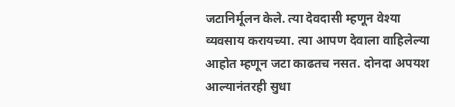जटानिर्मूलन केले. त्या देवदासी म्हणून वेश्या व्यवसाय करायच्या. त्या आपण देवाला वाहिलेल्या आहोत म्हणून जटा काढतच नसत. दोनदा अपयश आल्यानंतरही सुधा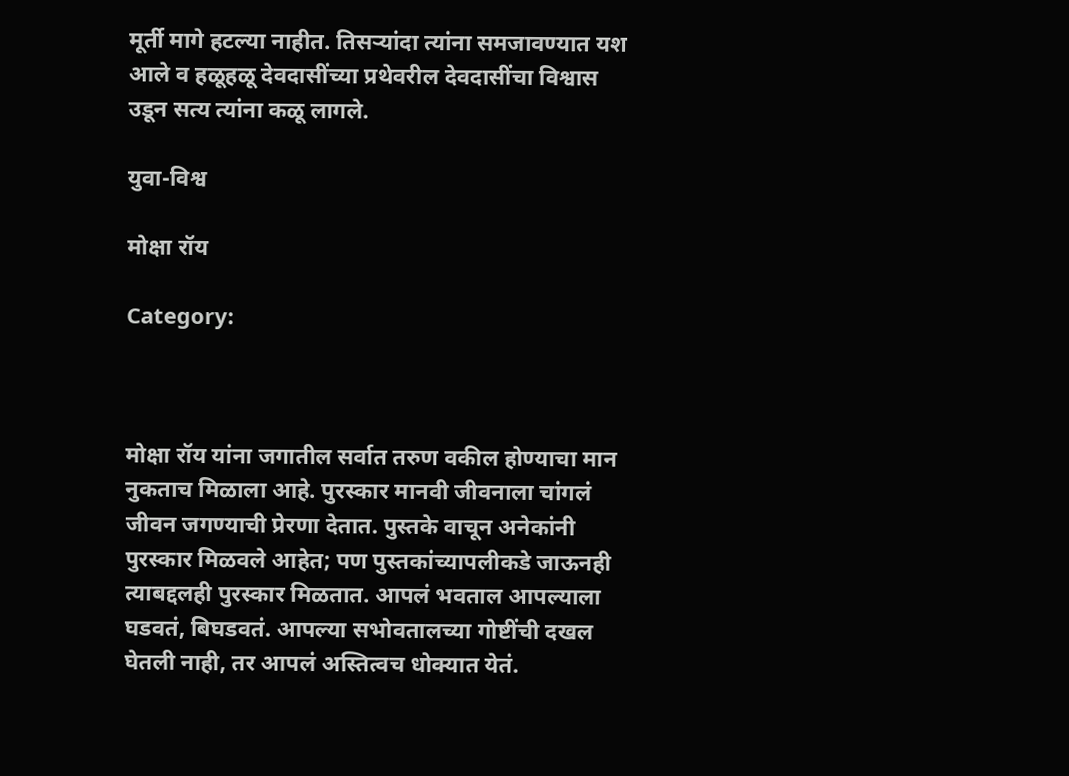मूर्ती मागे हटल्या नाहीत. तिसऱ्यांदा त्यांना समजावण्यात यश आले व हळूहळू देवदासींच्या प्रथेवरील देवदासींचा विश्वास उडून सत्य त्यांना कळू लागले.

युवा-विश्व

मोक्षा रॉय

Category:



मोक्षा रॉय यांना जगातील सर्वात तरुण वकील होण्याचा मान नुकताच मिळाला आहे. पुरस्कार मानवी जीवनाला चांगलं जीवन जगण्याची प्रेरणा देतात. पुस्तके वाचून अनेकांनी पुरस्कार मिळवले आहेत; पण पुस्तकांच्यापलीकडे जाऊनही त्याबद्दलही पुरस्कार मिळतात. आपलं भवताल आपल्याला घडवतं, बिघडवतं. आपल्या सभोवतालच्या गोष्टींची दखल घेतली नाही, तर आपलं अस्तित्वच धोक्यात येतं.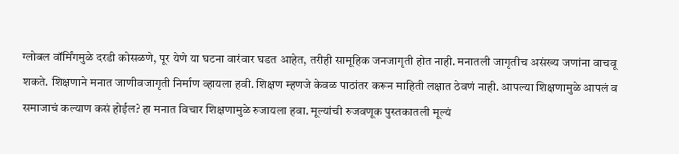ग्लोबल वॉर्मिंगमुळे दरडी कोसळणे, पूर येणे या घटना वारंवार घडत आहेत, तरीही सामूहिक जनजागृती होत नाही. मनातली जागृतीच असंख्य जणांना वाचवू शकते. शिक्षणाने मनात जाणीवजागृती निर्माण व्हायला हवी. शिक्षण म्हणजे केवळ पाठांतर करून माहिती लक्षात ठेवणं नाही. आपल्या शिक्षणामुळे आपलं व समाजाचं कल्याण कसं होईल? हा मनात विचार शिक्षणामुळे रुजायला हवा. मूल्यांची रुजवणूक पुस्तकातली मूल्यं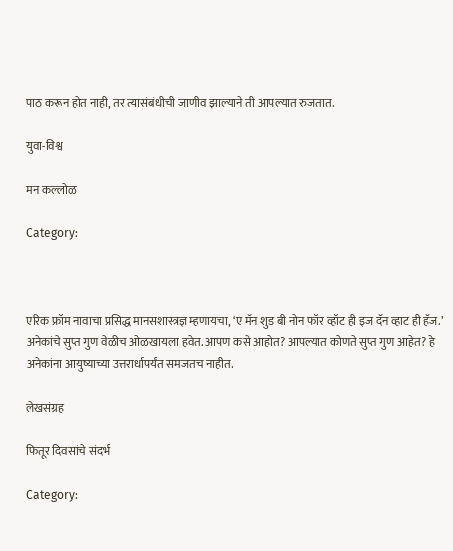पाठ करून होत नाही, तर त्यासंबंधीची जाणीव झाल्याने ती आपल्यात रुजतात.

युवा-विश्व

मन कल्लोळ

Category:



एरिक फ्रॉम नावाचा प्रसिद्ध मानसशास्त्रज्ञ म्हणायचा, ‘ए मॅन शुड बी नोन फॉर व्हॉट ही इज दॅन व्हाट ही हॅज.’ अनेकांचे सुप्त गुण वेळीच ओळखायला हवेत. आपण कसे आहोत? आपल्यात कोणते सुप्त गुण आहेत? हे अनेकांना आयुष्याच्या उत्तरार्धापर्यंत समजतच नाहीत.

लेखसंग्रह

फितूर दिवसांचे संदर्भ

Category: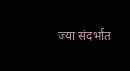ज्या संदर्भात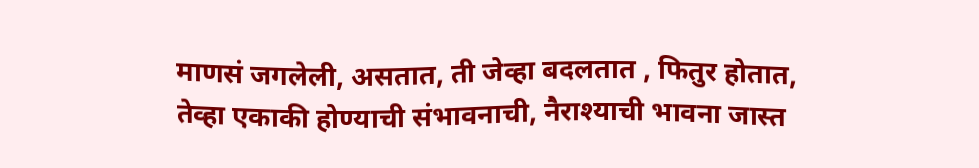माणसं जगलेली, असतात, ती जेव्हा बदलतात , फितुर होतात, तेव्हा एकाकी होण्याची संभावनाची, नैराश्याची भावना जास्त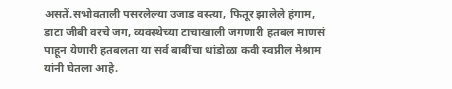असतें.सभोवताली पसरलेल्या उजाड वस्त्या, फितूर झालेले हंगाम, डाटा जीबी वरचे जग, व्यवस्थेच्या टाचाखाली जगणारी हतबल माणसं पाहून येणारी हतबलता या सर्व बाबींचा धांडोळा कवी स्वप्नील मेश्राम यांनी घेतला आहे.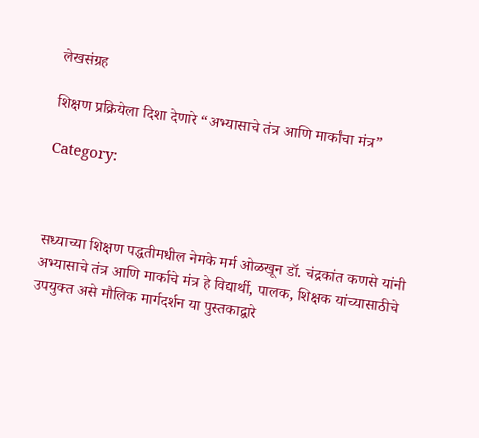लेखसंग्रह

शिक्षण प्रक्रियेला दिशा देणारे “अभ्यासाचे तंत्र आणि मार्कांचा मंत्र”

Category:



सध्याच्या शिक्षण पद्धतीमधील नेमके मर्म ओळखून डॉ. चंद्रकांत कणसे यांनी अभ्यासाचे तंत्र आणि मार्काचे मंत्र हे विद्यार्थी, पालक, शिक्षक यांच्यासाठीचे उपयुक्त असे मौलिक मार्गदर्शन या पुस्तकाद्वारे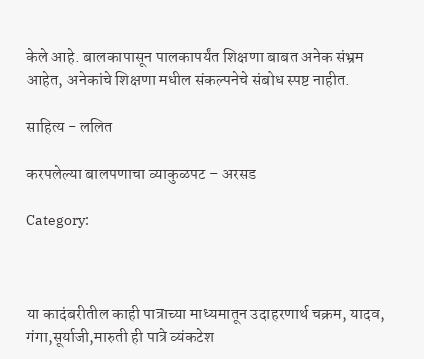केले आहे. बालकापासून पालकापर्यंत शिक्षणा बाबत अनेक संभ्रम आहेत, अनेकांचे शिक्षणा मधील संकल्पनेचे संबोध स्पष्ट नाहीत.

साहित्य - ललित

करपलेल्या बालपणाचा व्याकुळपट – अरसड

Category:



या कादंबरीतील काही पात्राच्या माध्यमातून उदाहरणार्थ चक्रम, यादव, गंगा,सूर्याजी,मारुती ही पात्रे व्यंकटेश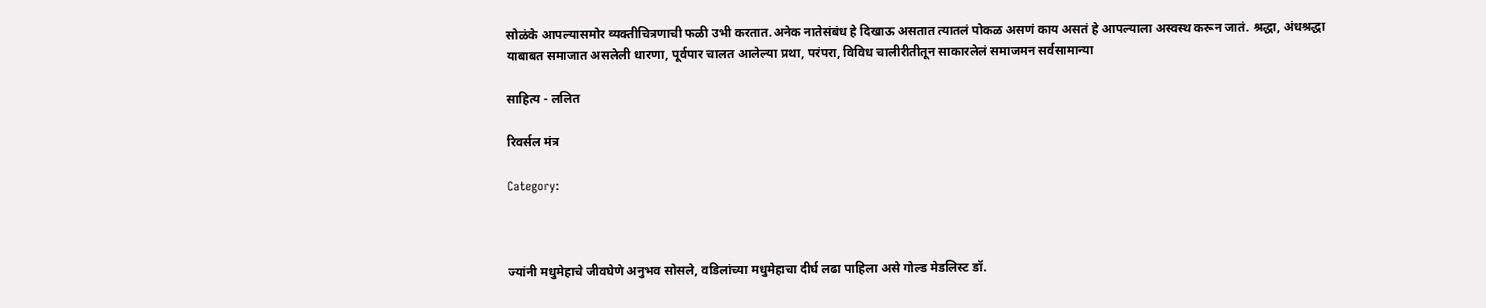सोळंके आपल्यासमोर व्यक्तीचित्रणाची फळी उभी करतात.अनेक नातेसंबंध हे दिखाऊ असतात त्यातलं पोकळ असणं काय असतं हे आपल्याला अस्वस्थ करून जातं. श्रद्धा, अंधश्रद्धा याबाबत समाजात असलेली धारणा, पूर्वपार चालत आलेल्या प्रथा, परंपरा, विविध चालीरीतीतून साकारलेलं समाजमन सर्वसामान्या

साहित्य - ललित

रिवर्सल मंत्र

Category:



ज्यांनी मधुमेहाचे जीवघेणे अनुभव सोसले, वडिलांच्या मधुमेहाचा दीर्घ लढा पाहिला असे गोल्ड मेडलिस्ट डॉ.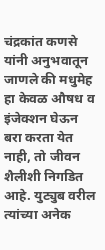चंद्रकांत कणसे यांनी अनुभवातून जाणले की मधुमेह हा केवळ औषध व इंजेक्शन घेऊन बरा करता येत नाही, तो जीवन शैलीशी निगडित आहे. युट्युब वरील त्यांच्या अनेक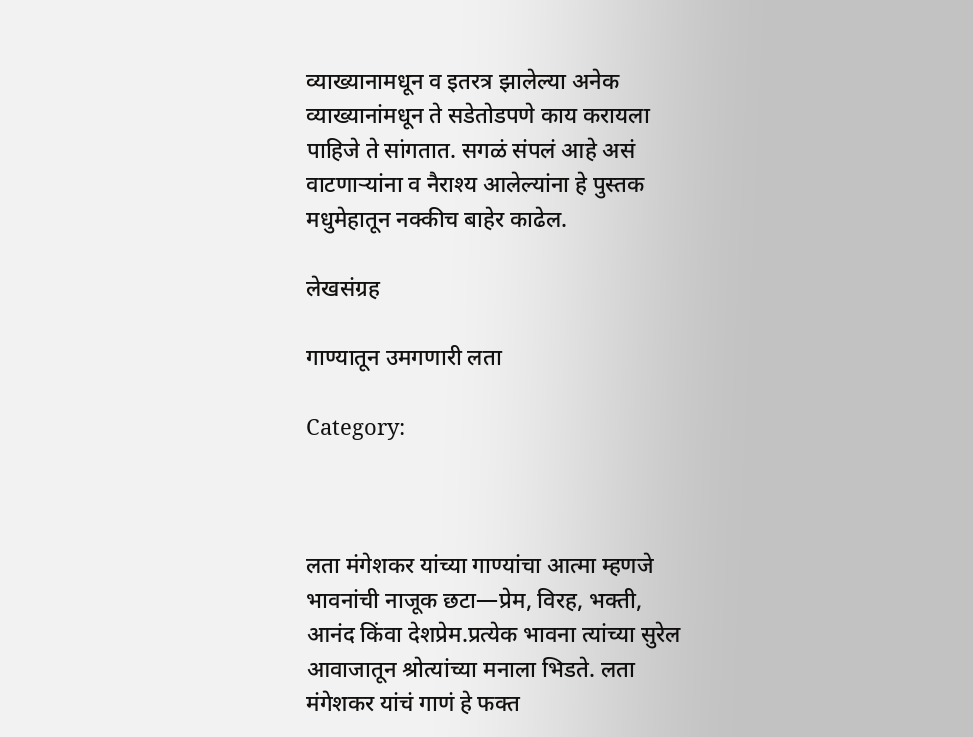व्याख्यानामधून व इतरत्र झालेल्या अनेक व्याख्यानांमधून ते सडेतोडपणे काय करायला पाहिजे ते सांगतात. सगळं संपलं आहे असं वाटणाऱ्यांना व नैराश्य आलेल्यांना हे पुस्तक मधुमेहातून नक्कीच बाहेर काढेल.

लेखसंग्रह

गाण्यातून उमगणारी लता

Category:



लता मंगेशकर यांच्या गाण्यांचा आत्मा म्हणजे भावनांची नाजूक छटा—प्रेम, विरह, भक्ती, आनंद किंवा देशप्रेम.प्रत्येक भावना त्यांच्या सुरेल आवाजातून श्रोत्यांच्या मनाला भिडते. लता मंगेशकर यांचं गाणं हे फक्त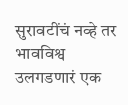सुरावटींचं नव्हे तर भावविश्व उलगडणारं एक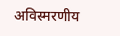अविस्मरणीय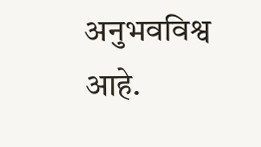अनुभवविश्व आहे.